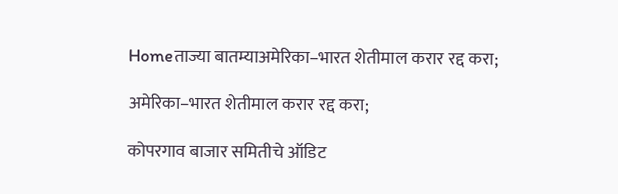Homeताज्या बातम्याअमेरिका–भारत शेतीमाल करार रद्द करा;

अमेरिका–भारत शेतीमाल करार रद्द करा;

कोपरगाव बाजार समितीचे ऑडिट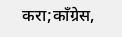करा;काँग्रेस,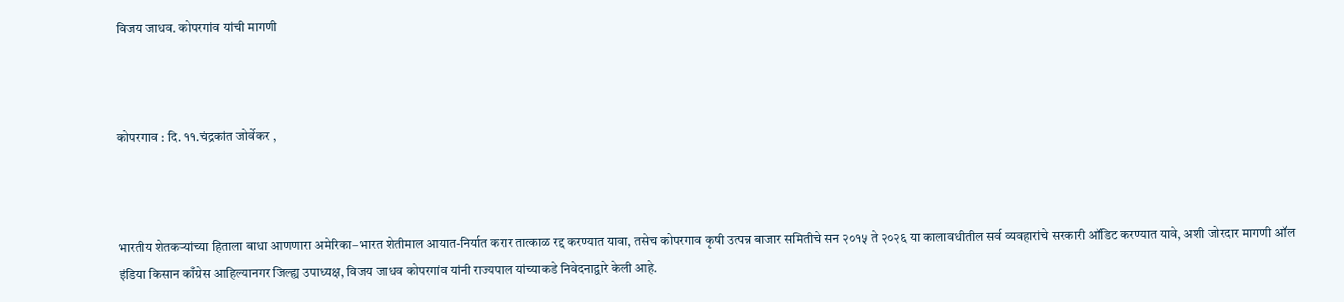विजय जाधव. कोपरगांव यांची मागणी



कोपरगाव : दि. ११.चंद्रकांत जोर्वेकर ,



भारतीय शेतकऱ्यांच्या हिताला बाधा आणणारा अमेरिका–भारत शेतीमाल आयात-निर्यात करार तात्काळ रद्द करण्यात यावा, तसेच कोपरगाव कृषी उत्पन्न बाजार समितीचे सन २०१५ ते २०२६ या कालावधीतील सर्व व्यवहारांचे सरकारी ऑडिट करण्यात यावे, अशी जोरदार मागणी ऑल इंडिया किसान काँग्रेस आहिल्यानगर जिल्ह्य उपाध्यक्ष, विजय जाधव कोपरगांव यांनी राज्यपाल यांच्याकडे निवेदनाद्वारे केली आहे.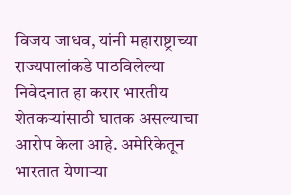विजय जाधव, यांनी महाराष्ट्राच्या राज्यपालांकडे पाठविलेल्या निवेदनात हा करार भारतीय शेतकऱ्यांसाठी घातक असल्याचा आरोप केला आहे. अमेरिकेतून भारतात येणाऱ्या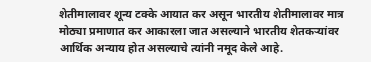शेतीमालावर शून्य टक्के आयात कर असून भारतीय शेतीमालावर मात्र मोठ्या प्रमाणात कर आकारला जात असल्याने भारतीय शेतकऱ्यांवर आर्थिक अन्याय होत असल्याचे त्यांनी नमूद केले आहे.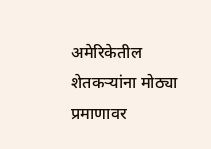अमेरिकेतील शेतकऱ्यांना मोठ्या प्रमाणावर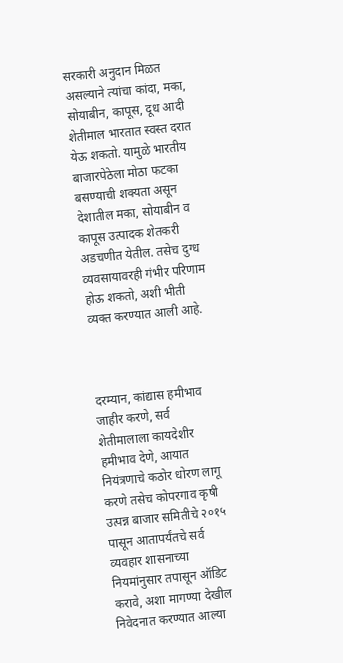सरकारी अनुदान मिळत असल्याने त्यांचा कांदा, मका, सोयाबीन, कापूस, दूध आदी शेतीमाल भारतात स्वस्त दरात येऊ शकतो. यामुळे भारतीय बाजारपेठेला मोठा फटका बसण्याची शक्यता असून देशातील मका, सोयाबीन व कापूस उत्पादक शेतकरी अडचणीत येतील. तसेच दुग्ध व्यवसायावरही गंभीर परिणाम होऊ शकतो, अशी भीती व्यक्त करण्यात आली आहे.



दरम्यान, कांद्यास हमीभाव जाहीर करणे, सर्व शेतीमालाला कायदेशीर हमीभाव देणे, आयात नियंत्रणाचे कठोर धोरण लागू करणे तसेच कोपरगाव कृषी उत्पन्न बाजार समितीचे २०१५ पासून आतापर्यंतचे सर्व व्यवहार शासनाच्या नियमांनुसार तपासून ऑडिट करावे, अशा मागण्या देखील निवेदनात करण्यात आल्या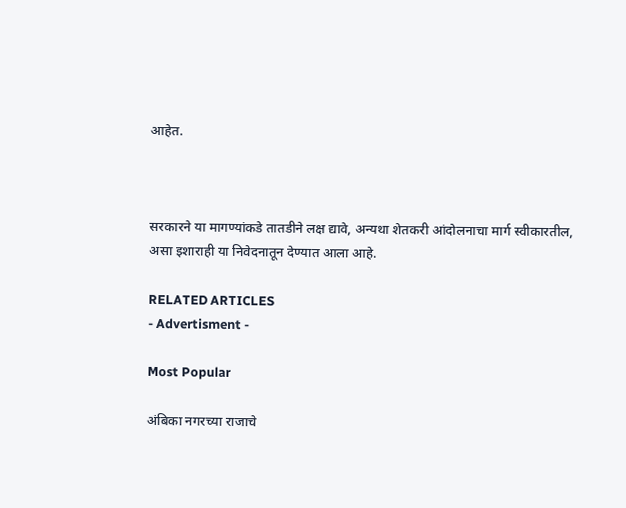आहेत.



सरकारने या मागण्यांकडे तातडीने लक्ष द्यावे, अन्यथा शेतकरी आंदोलनाचा मार्ग स्वीकारतील, असा इशाराही या निवेदनातून देण्यात आला आहे.

RELATED ARTICLES
- Advertisment -

Most Popular

अंबिका नगरच्या राजाचे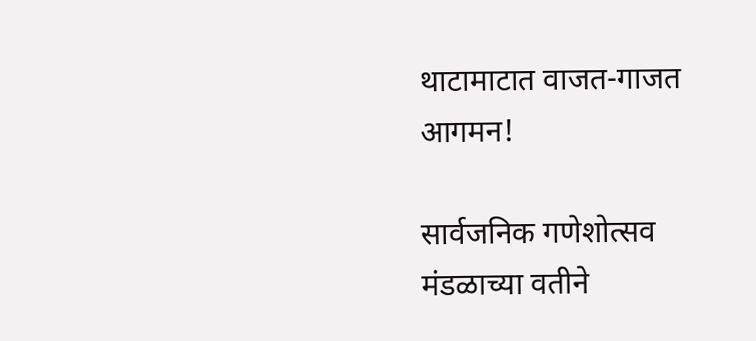थाटामाटात वाजत-गाजत आगमन!

सार्वजनिक गणेशोत्सव मंडळाच्या वतीने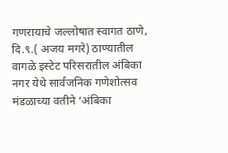गणरायाचे जल्लोषात स्वागत ठाणे, दि.९.( अजय मगरे) ठाण्यातील वागळे इस्टेट परिसरातील अंबिका नगर येथे सार्वजनिक गणेशोत्सव मंडळाच्या वतीने ‘अंबिका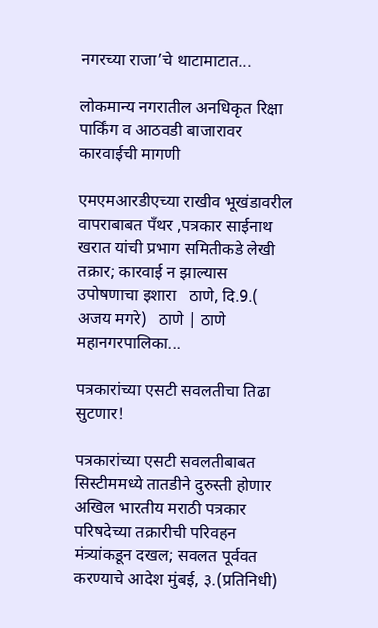नगरच्या राजा’चे थाटामाटात...

लोकमान्य नगरातील अनधिकृत रिक्षा पार्किंग व आठवडी बाजारावर कारवाईची मागणी

एमएमआरडीएच्या राखीव भूखंडावरील वापराबाबत पँथर ,पत्रकार साईनाथ खरात यांची प्रभाग समितीकडे लेखी तक्रार; कारवाई न झाल्यास उपोषणाचा इशारा   ठाणे, दि.9.( अजय मगरे)   ठाणे | ठाणे महानगरपालिका...

पत्रकारांच्या एसटी सवलतीचा तिढा सुटणार!

पत्रकारांच्या एसटी सवलतीबाबत सिस्टीममध्ये तातडीने दुरुस्ती होणार अखिल भारतीय मराठी पत्रकार परिषदेच्या तक्रारीची परिवहन मंत्र्यांकडून दखल; सवलत पूर्ववत करण्याचे आदेश मुंबई, ३.(प्रतिनिधी)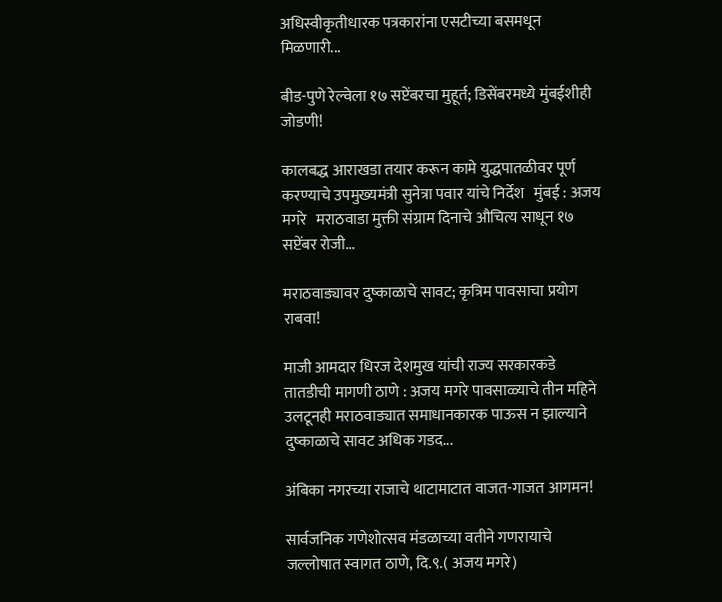अधिस्वीकृतीधारक पत्रकारांना एसटीच्या बसमधून मिळणारी...

बीड-पुणे रेल्वेला १७ सप्टेंबरचा मुहूर्त; डिसेंबरमध्ये मुंबईशीही जोडणी!

कालबद्ध आराखडा तयार करून कामे युद्धपातळीवर पूर्ण करण्याचे उपमुख्यमंत्री सुनेत्रा पवार यांचे निर्देश   मुंबई : अजय मगरे   मराठवाडा मुक्ती संग्राम दिनाचे औचित्य साधून १७ सप्टेंबर रोजी...

मराठवाड्यावर दुष्काळाचे सावट; कृत्रिम पावसाचा प्रयोग राबवा!

माजी आमदार धिरज देशमुख यांची राज्य सरकारकडे तातडीची मागणी ठाणे : अजय मगरे पावसाळ्याचे तीन महिने उलटूनही मराठवाड्यात समाधानकारक पाऊस न झाल्याने दुष्काळाचे सावट अधिक गडद...

अंबिका नगरच्या राजाचे थाटामाटात वाजत-गाजत आगमन!

सार्वजनिक गणेशोत्सव मंडळाच्या वतीने गणरायाचे जल्लोषात स्वागत ठाणे, दि.९.( अजय मगरे)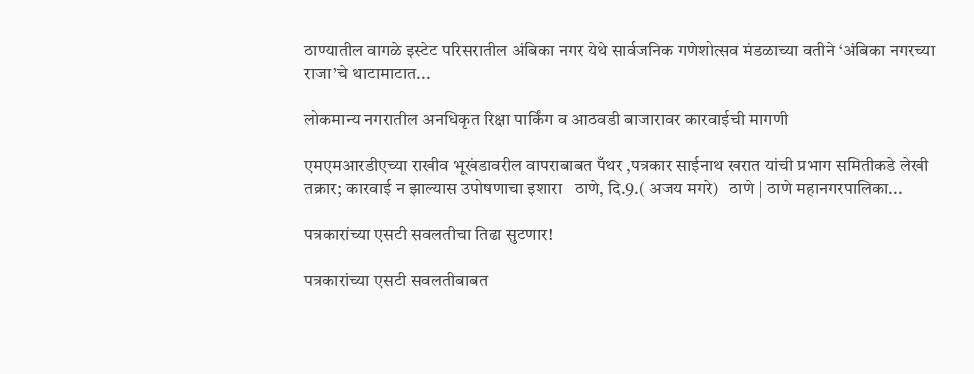ठाण्यातील वागळे इस्टेट परिसरातील अंबिका नगर येथे सार्वजनिक गणेशोत्सव मंडळाच्या वतीने ‘अंबिका नगरच्या राजा’चे थाटामाटात...

लोकमान्य नगरातील अनधिकृत रिक्षा पार्किंग व आठवडी बाजारावर कारवाईची मागणी

एमएमआरडीएच्या राखीव भूखंडावरील वापराबाबत पँथर ,पत्रकार साईनाथ खरात यांची प्रभाग समितीकडे लेखी तक्रार; कारवाई न झाल्यास उपोषणाचा इशारा   ठाणे, दि.9.( अजय मगरे)   ठाणे | ठाणे महानगरपालिका...

पत्रकारांच्या एसटी सवलतीचा तिढा सुटणार!

पत्रकारांच्या एसटी सवलतीबाबत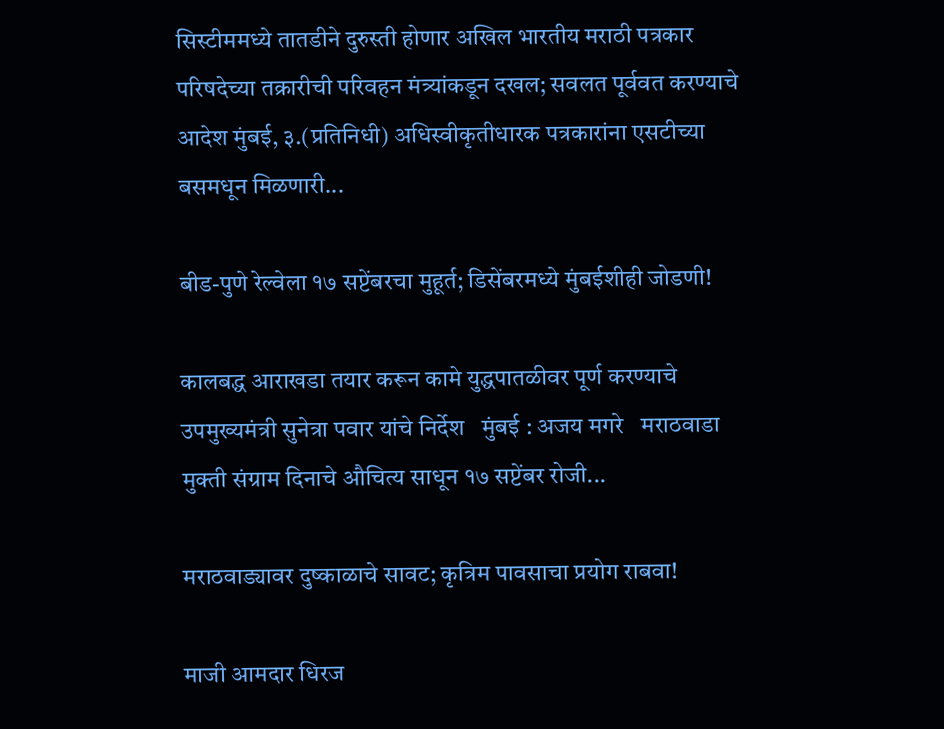सिस्टीममध्ये तातडीने दुरुस्ती होणार अखिल भारतीय मराठी पत्रकार परिषदेच्या तक्रारीची परिवहन मंत्र्यांकडून दखल; सवलत पूर्ववत करण्याचे आदेश मुंबई, ३.(प्रतिनिधी) अधिस्वीकृतीधारक पत्रकारांना एसटीच्या बसमधून मिळणारी...

बीड-पुणे रेल्वेला १७ सप्टेंबरचा मुहूर्त; डिसेंबरमध्ये मुंबईशीही जोडणी!

कालबद्ध आराखडा तयार करून कामे युद्धपातळीवर पूर्ण करण्याचे उपमुख्यमंत्री सुनेत्रा पवार यांचे निर्देश   मुंबई : अजय मगरे   मराठवाडा मुक्ती संग्राम दिनाचे औचित्य साधून १७ सप्टेंबर रोजी...

मराठवाड्यावर दुष्काळाचे सावट; कृत्रिम पावसाचा प्रयोग राबवा!

माजी आमदार धिरज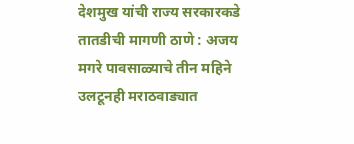देशमुख यांची राज्य सरकारकडे तातडीची मागणी ठाणे : अजय मगरे पावसाळ्याचे तीन महिने उलटूनही मराठवाड्यात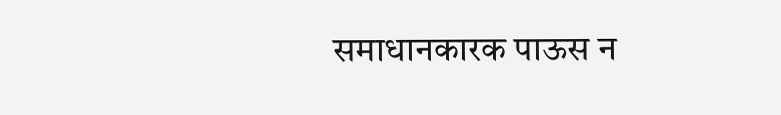समाधानकारक पाऊस न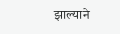झाल्याने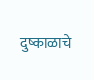दुष्काळाचे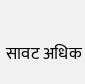सावट अधिक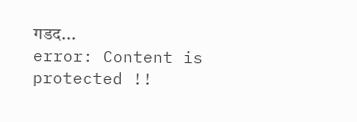गडद...
error: Content is protected !!